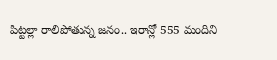పిట్టల్లా రాలిపోతున్న జనం.. ఇరాన్లో 555 మందిని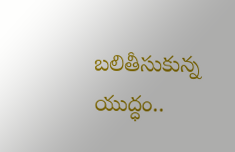బలితీసుకున్న యుద్ధం..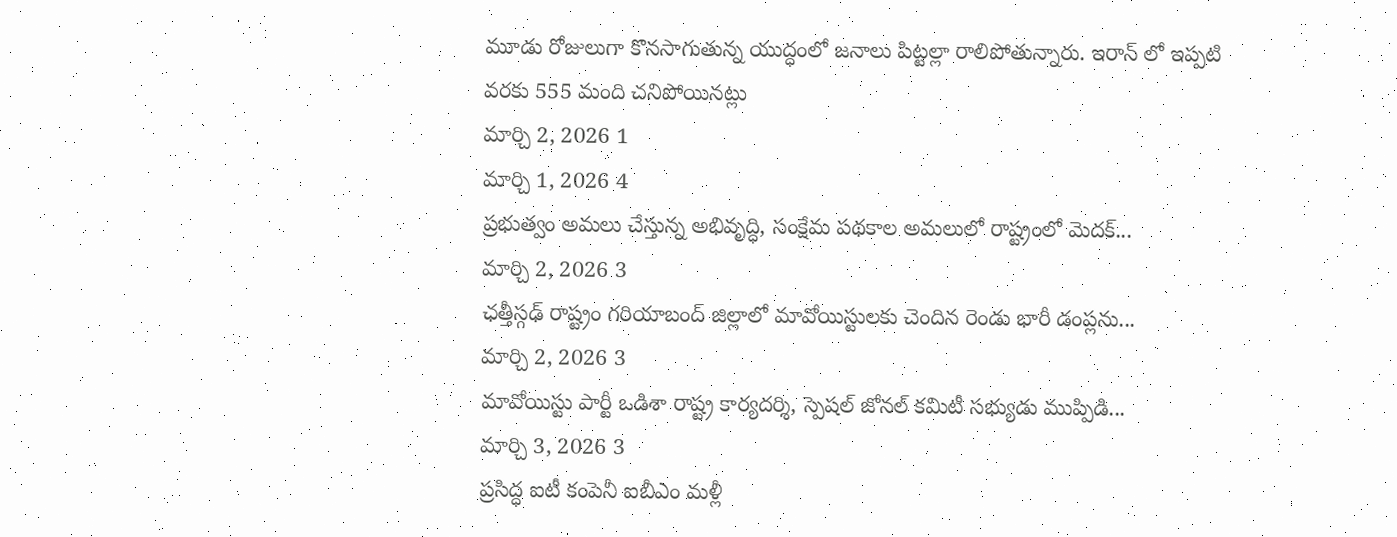మూడు రోజులుగా కొనసాగుతున్న యుద్ధంలో జనాలు పిట్టల్లా రాలిపోతున్నారు. ఇరాన్ లో ఇప్పటి వరకు 555 మంది చనిపోయినట్లు
మార్చి 2, 2026 1
మార్చి 1, 2026 4
ప్రభుత్వం అమలు చేస్తున్న అభివృద్ధి, సంక్షేమ పథకాల అమలులో రాష్ట్రంలో మెదక్...
మార్చి 2, 2026 3
ఛత్తీస్గఢ్ రాష్ట్రం గరియాబంద్ జిల్లాలో మావోయిస్టులకు చెందిన రెండు భారీ డంప్లను...
మార్చి 2, 2026 3
మావోయిస్టు పార్టీ ఒడిశా రాష్ట్ర కార్యదర్శి, స్పెషల్ జోనల్ కమిటీ సభ్యుడు ముప్పిడి...
మార్చి 3, 2026 3
ప్రసిద్ధ ఐటీ కంపెనీ ఐబీఎం మళ్లీ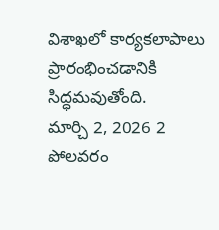విశాఖలో కార్యకలాపాలు ప్రారంభించడానికి సిద్ధమవుతోంది.
మార్చి 2, 2026 2
పోలవరం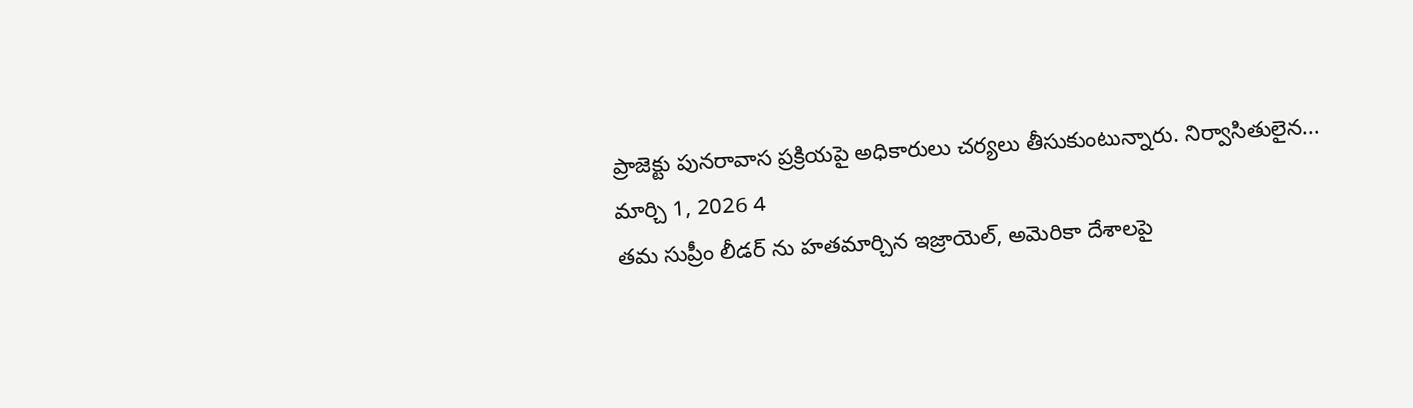ప్రాజెక్టు పునరావాస ప్రక్రియపై అధికారులు చర్యలు తీసుకుంటున్నారు. నిర్వాసితులైన...
మార్చి 1, 2026 4
తమ సుప్రీం లీడర్ ను హతమార్చిన ఇజ్రాయెల్, అమెరికా దేశాలపై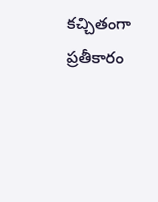కచ్చితంగా ప్రతీకారం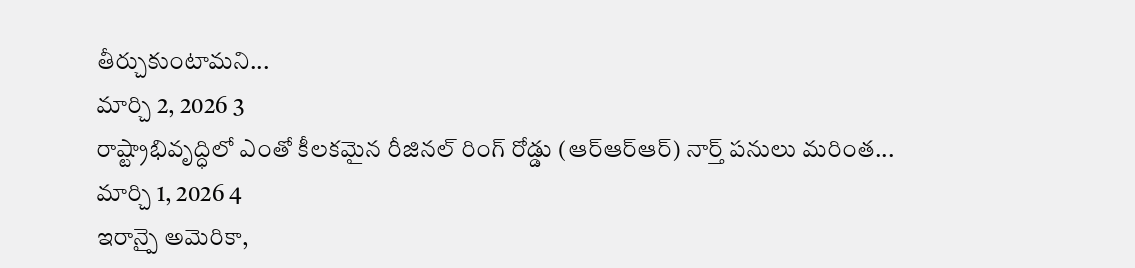తీర్చుకుంటామని...
మార్చి 2, 2026 3
రాష్ట్రాభివృద్ధిలో ఎంతో కీలకమైన రీజినల్ రింగ్ రోడ్డు (ఆర్ఆర్ఆర్) నార్త్ పనులు మరింత...
మార్చి 1, 2026 4
ఇరాన్పై అమెరికా,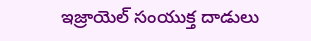ఇజ్రాయెల్ సంయుక్త దాడులు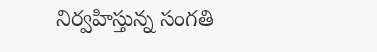నిర్వహిస్తున్న సంగతి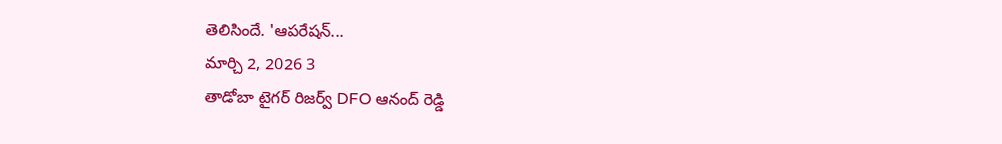తెలిసిందే. 'ఆపరేషన్...
మార్చి 2, 2026 3
తాడోబా టైగర్ రిజర్వ్ DFO ఆనంద్ రెడ్డి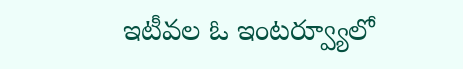ఇటీవల ఓ ఇంటర్వ్యూలో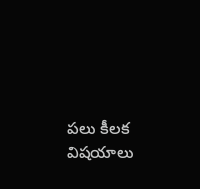పలు కీలక విషయాలు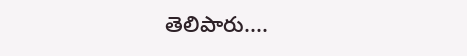తెలిపారు....